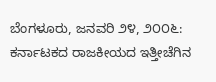ಬೆಂಗಳೂರು, ಜನವರಿ ೨೪, ೨೦೦೬: ಕರ್ನಾಟಕದ ರಾಜಕೀಯದ ಇತ್ತೀಚೆಗಿನ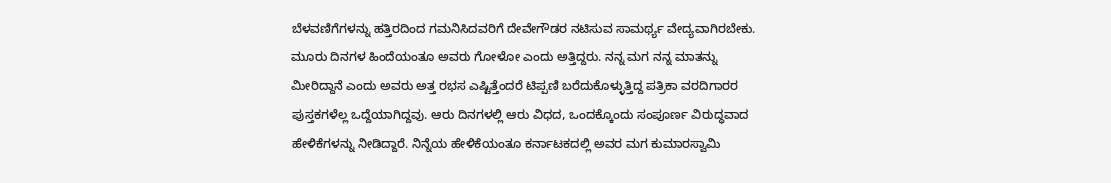ಬೆಳವಣಿಗೆಗಳನ್ನು ಹತ್ತಿರದಿಂದ ಗಮನಿಸಿದವರಿಗೆ ದೇವೇಗೌಡರ ನಟಿಸುವ ಸಾಮರ್ಥ್ಯ ವೇದ್ಯವಾಗಿರಬೇಕು. ಮೂರು ದಿನಗಳ ಹಿಂದೆಯಂತೂ ಅವರು ಗೋಳೋ ಎಂದು ಅತ್ತಿದ್ದರು. ನನ್ನ ಮಗ ನನ್ನ ಮಾತನ್ನು ಮೀರಿದ್ದಾನೆ ಎಂದು ಅವರು ಅತ್ತ ರಭಸ ಎಷ್ಟಿತ್ತೆಂದರೆ ಟಿಪ್ಪಣಿ ಬರೆದುಕೊಳ್ಳುತ್ತಿದ್ದ ಪತ್ರಿಕಾ ವರದಿಗಾರರ ಪುಸ್ತಕಗಳೆಲ್ಲ ಒದ್ದೆಯಾಗಿದ್ದವು. ಆರು ದಿನಗಳಲ್ಲಿ ಆರು ವಿಧದ, ಒಂದಕ್ಕೊಂದು ಸಂಪೂರ್ಣ ವಿರುದ್ಧವಾದ ಹೇಳಿಕೆಗಳನ್ನು ನೀಡಿದ್ದಾರೆ. ನಿನ್ನೆಯ ಹೇಳಿಕೆಯಂತೂ ಕರ್ನಾಟಕದಲ್ಲಿ ಅವರ ಮಗ ಕುಮಾರಸ್ವಾಮಿ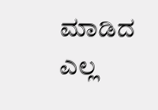ಮಾಡಿದ ಎಲ್ಲ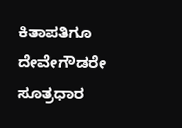ಕಿತಾಪತಿಗೂ ದೇವೇಗೌಡರೇ ಸೂತ್ರಧಾರ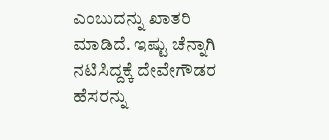ಎಂಬುದನ್ನು ಖಾತರಿ ಮಾಡಿದೆ. ಇಷ್ಟು ಚೆನ್ನಾಗಿ ನಟಿಸಿದ್ದಕ್ಕೆ ದೇವೇಗೌಡರ ಹೆಸರನ್ನು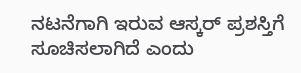ನಟನೆಗಾಗಿ ಇರುವ ಆಸ್ಕರ್ ಪ್ರಶಸ್ತಿಗೆ ಸೂಚಿಸಲಾಗಿದೆ ಎಂದು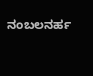ನಂಬಲನರ್ಹ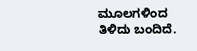ಮೂಲಗಳಿಂದ ತಿಳಿದು ಬಂದಿದೆ.